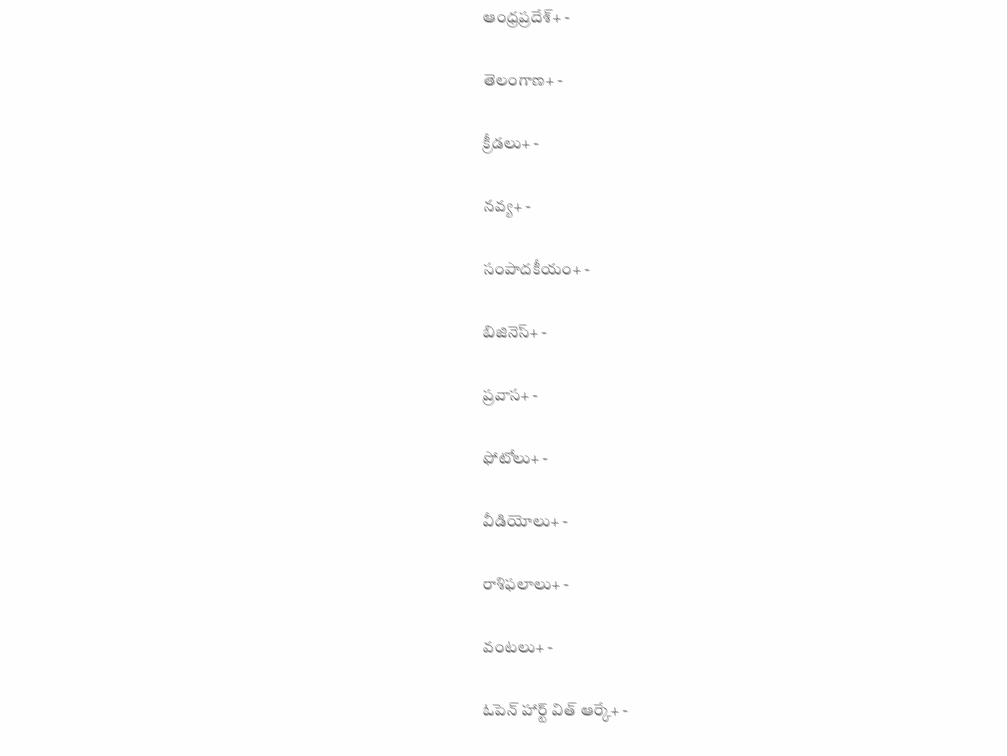ఆంధ్రప్రదేశ్+ -

తెలంగాణ+ -

క్రీడలు+ -

నవ్య+ -

సంపాదకీయం+ -

బిజినెస్+ -

ప్రవాస+ -

ఫోటోలు+ -

వీడియోలు+ -

రాశిఫలాలు+ -

వంటలు+ -

ఓపెన్ హార్ట్ విత్ ఆర్కే+ -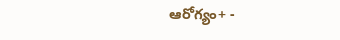ఆరోగ్యం+ -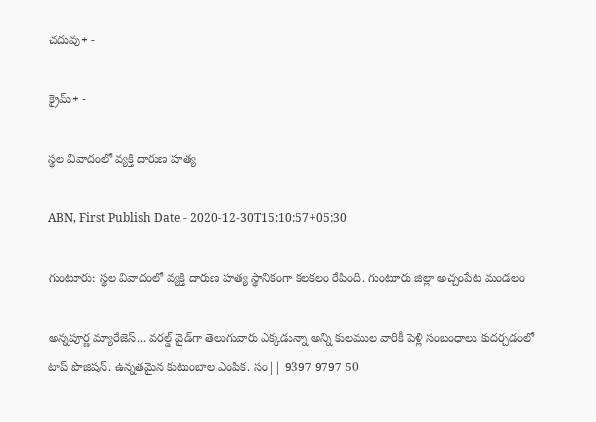చదువు+ -

క్రైమ్+ -

స్థల వివాదంలో వ్యక్తి దారుణ హత్య

ABN, First Publish Date - 2020-12-30T15:10:57+05:30

గుంటూరు: స్థల వివాదంలో వ్యక్తి దారుణ హత్య స్థానికంగా కలకలం రేపింది. గుంటూరు జిల్లా అచ్చంపేట మండలం

అన్నపూర్ణ మ్యారేజెస్... వరల్డ్ వైడ్‌గా తెలుగువారు ఎక్కడున్నా అన్ని కులముల వారికీ పెళ్లి సంబంధాలు కుదర్చడంలో టాప్ పొజిషన్. ఉన్నతమైన కుటుంబాల ఎంపిక. సం|| 9397 9797 50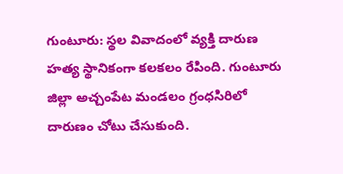గుంటూరు: స్థల వివాదంలో వ్యక్తి దారుణ హత్య స్థానికంగా కలకలం రేపింది. గుంటూరు జిల్లా అచ్చంపేట మండలం గ్రంధసిరిలో దారుణం చోటు చేసుకుంది.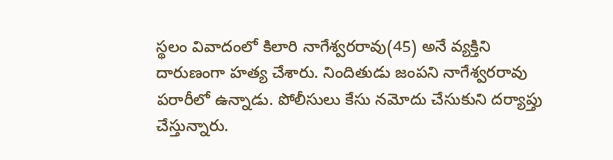స్థలం వివాదంలో కిలారి నాగేశ్వరరావు(45) అనే వ్యక్తిని దారుణంగా హత్య చేశారు. నిందితుడు జంపని నాగేశ్వరరావు పరారీలో ఉన్నాడు. పోలీసులు కేసు నమోదు చేసుకుని దర్యాప్తు చేస్తున్నారు.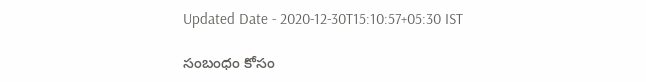Updated Date - 2020-12-30T15:10:57+05:30 IST

సంబంధం కోసం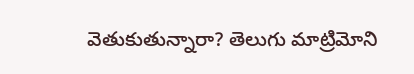వెతుకుతున్నారా? తెలుగు మాట్రిమోని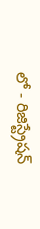లో - రిజిస్ట్రేషన్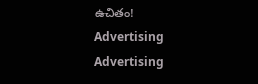ఉచితం!
Advertising
Advertising